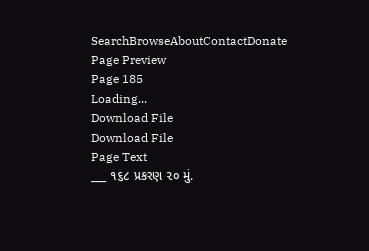SearchBrowseAboutContactDonate
Page Preview
Page 185
Loading...
Download File
Download File
Page Text
___ ૧૬૮ પ્રકરણ ૨૦ મું.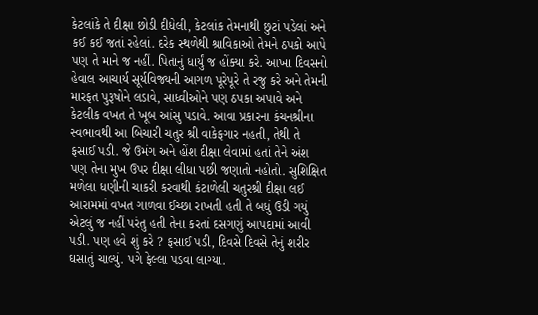કેટલાંકે તે દીક્ષા છોડી દીધેલી, કેટલાંક તેમનાથી છુટાં પડેલાં અને કઈ કઈ જતાં રહેલાં. દરેક સ્થળેથી શ્રાવિકાઓ તેમને ઠપકો આપે પણ તે માને જ નહીં. પિતાનું ધાર્યું જ હોંક્યા કરે. આખા દિવસનો હેવાલ આચાર્ય સૂર્યવિજ્યની આગળ પૂરેપૂરે તે રજુ કરે અને તેમની મારફત પુરૂષોને લડાવે, સાધ્વીઓને પણ ઠપકા અપાવે અને કેટલીક વખત તે ખૂબ આંસુ પડાવે. આવા પ્રકારના કંચનશ્રીના સ્વભાવથી આ બિચારી ચતુર શ્રી વાકેફગાર નહતી, તેથી તે ફસાઈ પડી. જે ઉમંગ અને હોંશ દીક્ષા લેવામાં હતાં તેને અંશ પણ તેના મુખ ઉપર દીક્ષા લીધા પછી જણાતો નહોતો. સુશિક્ષિત મળેલા ધણીની ચાકરી કરવાથી કંટાળેલી ચતુરશ્રી દીક્ષા લઈ આરામમાં વખત ગાળવા ઈચ્છા રાખતી હતી તે બધું ઉડી ગયું એટલું જ નહીં પરંતુ હતી તેના કરતાં દસગણું આપદામાં આવી પડી. પણ હવે શું કરે ? ફસાઈ પડી, દિવસે દિવસે તેનું શરીર ઘસાતું ચાલ્યું. પગે ફેલ્લા પડવા લાગ્યા.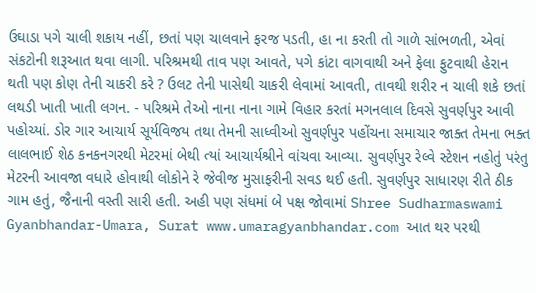ઉઘાડા પગે ચાલી શકાય નહીં, છતાં પણ ચાલવાને ફરજ પડતી, હા ના કરતી તો ગાળે સાંભળતી, એવાં સંકટોની શરૂઆત થવા લાગી. પરિશ્રમથી તાવ પણ આવતે, પગે કાંટા વાગવાથી અને ફેલા ફુટવાથી હેરાન થતી પણ કોણ તેની ચાકરી કરે ? ઉલટ તેની પાસેથી ચાકરી લેવામાં આવતી, તાવથી શરીર ન ચાલી શકે છતાં લથડી ખાતી ખાતી લગન. - પરિશ્રમે તેઓ નાના નાના ગામે વિહાર કરતાં મગનલાલ દિવસે સુવર્ણપુર આવી પહોચ્યાં. ડોર ગાર આચાર્ય સૂર્યવિજય તથા તેમની સાધ્વીઓ સુવર્ણપુર પહોંચના સમાચાર જાક્ત તેમના ભક્ત લાલભાઈ શેઠ કનકનગરથી મેટરમાં બેથી ત્યાં આચાર્યશ્રીને વાંચવા આવ્યા. સુવર્ણપુર રેલ્વે સ્ટેશન નહોતું પરંતુ મેટરની આવજા વધારે હોવાથી લોકોને રે જેવીજ મુસાફરીની સવડ થઈ હતી. સુવર્ણપુર સાધારણ રીતે ઠીક ગામ હતું, જૈનાની વસ્તી સારી હતી. અહી પણ સંધમાં બે પક્ષ જોવામાં Shree Sudharmaswami Gyanbhandar-Umara, Surat www.umaragyanbhandar.com આત થર પરથી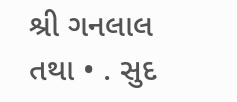શ્રી ગનલાલ તથા • . સુદ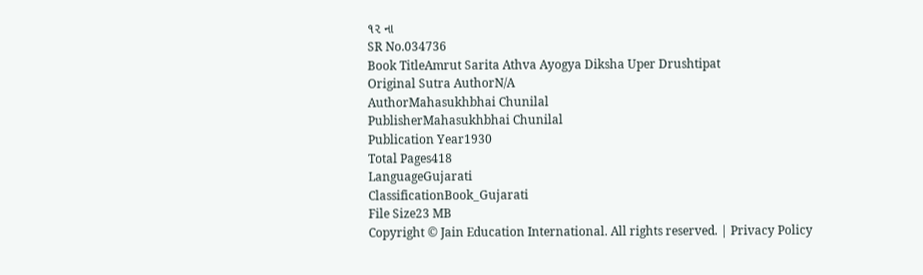૧૨ ના
SR No.034736
Book TitleAmrut Sarita Athva Ayogya Diksha Uper Drushtipat
Original Sutra AuthorN/A
AuthorMahasukhbhai Chunilal
PublisherMahasukhbhai Chunilal
Publication Year1930
Total Pages418
LanguageGujarati
ClassificationBook_Gujarati
File Size23 MB
Copyright © Jain Education International. All rights reserved. | Privacy Policy